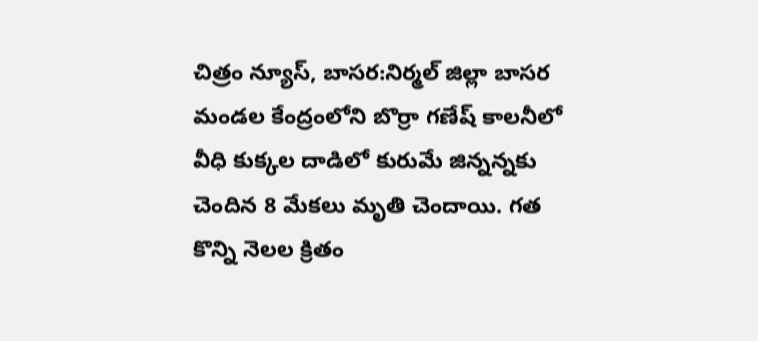చిత్రం న్యూస్, బాసర:నిర్మల్ జిల్లా బాసర మండల కేంద్రంలోని బొర్రా గణేష్ కాలనీలో వీధి కుక్కల దాడిలో కురుమే జిన్నన్నకు చెందిన 8 మేకలు మృతి చెందాయి. గత కొన్ని నెలల క్రితం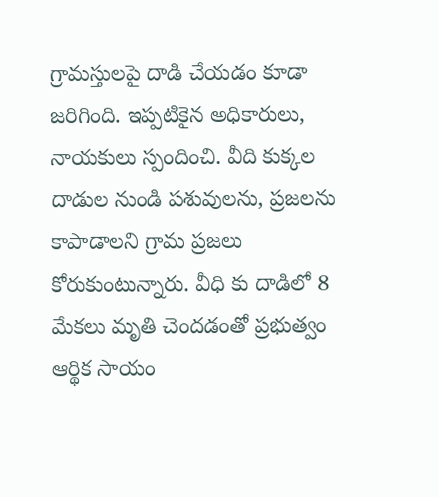గ్రామస్తులపై దాడి చేయడం కూడా జరిగింది. ఇప్పటికైన అధికారులు, నాయకులు స్పందించి. వీది కుక్కల దాడుల నుండి పశువులను, ప్రజలను కాపాడాలని గ్రామ ప్రజలు కోరుకుంటున్నారు. వీధి కు దాడిలో 8 మేకలు మృతి చెందడంతో ప్రభుత్వం ఆర్థిక సాయం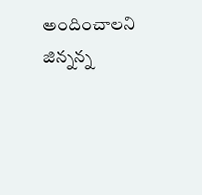అందించాలని జిన్నన్న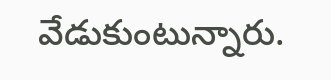వేడుకుంటున్నారు.